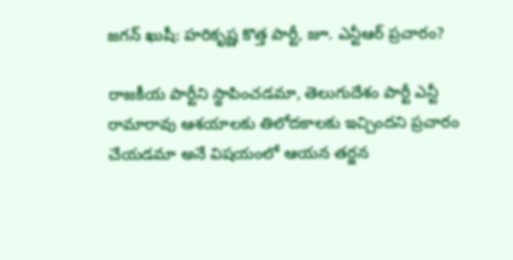జగన్ ఖుషీ: హరికృష్ణ కొత్త పార్టీ, జూ. ఎన్టీఆర్ ప్రచారం?

రాజకీయ పార్టీని స్థాపించడమా, తెలుగుదేశం పార్టీ ఎన్టీ రామారావు ఆశయాలకు తిలోదకాలకు ఇచ్చిందని ప్రచారం చేయడమా అనే విషయంలో ఆయన తర్జన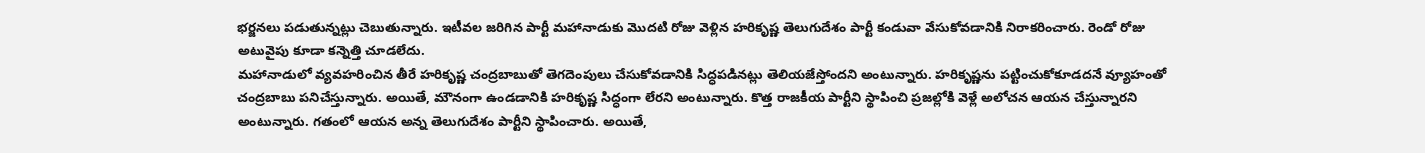భర్జనలు పడుతున్నట్లు చెబుతున్నారు. ఇటీవల జరిగిన పార్టీ మహానాడుకు మొదటి రోజు వెళ్లిన హరికృష్ణ తెలుగుదేశం పార్టీ కండువా వేసుకోవడానికి నిరాకరించారు. రెండో రోజు అటువైపు కూడా కన్నెత్తి చూడలేదు.
మహానాడులో వ్యవహరించిన తీరే హరికృష్ణ చంద్రబాబుతో తెగదెంపులు చేసుకోవడానికి సిద్ధపడినట్లు తెలియజేస్తోందని అంటున్నారు. హరికృష్ణను పట్టించుకోకూడదనే వ్యూహంతో చంద్రబాబు పనిచేస్తున్నారు. అయితే, మౌనంగా ఉండడానికి హరికృష్ణ సిద్ధంగా లేరని అంటున్నారు. కొత్త రాజకీయ పార్టీని స్థాపించి ప్రజల్లోకి వెళ్లే అలోచన ఆయన చేస్తున్నారని అంటున్నారు. గతంలో ఆయన అన్న తెలుగుదేశం పార్టీని స్థాపించారు. అయితే,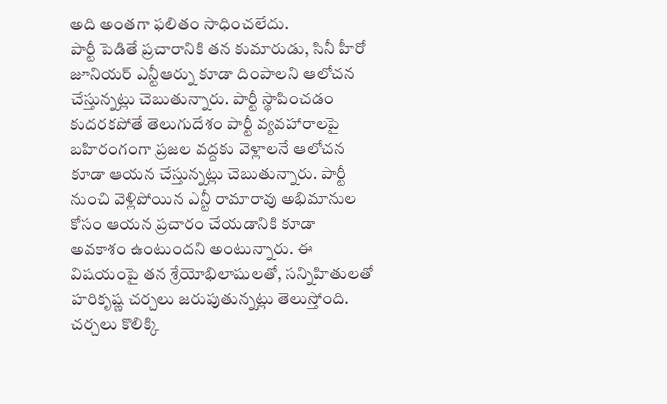అది అంతగా ఫలితం సాధించలేదు.
పార్టీ పెడితే ప్రచారానికి తన కుమారుడు, సినీ హీరో జూనియర్ ఎన్టీఆర్ను కూడా దింపాలని ఆలోచన చేస్తున్నట్లు చెబుతున్నారు. పార్టీ స్థాపించడం కుదరకపోతే తెలుగుదేశం పార్టీ వ్యవహారాలపై బహిరంగంగా ప్రజల వద్దకు వెళ్లాలనే ఆలోచన కూడా ఆయన చేస్తున్నట్లు చెబుతున్నారు. పార్టీ నుంచి వెళ్లిపోయిన ఎన్టీ రామారావు అభిమానుల కోసం ఆయన ప్రచారం చేయడానికి కూడా అవకాశం ఉంటుందని అంటున్నారు. ఈ విషయంపై తన శ్రేయోభిలాషులతో, సన్నిహితులతో హరికృష్ణ చర్చలు జరుపుతున్నట్లు తెలుస్తోంది. చర్చలు కొలిక్కి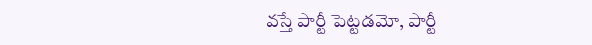వస్తే పార్టీ పెట్టడమో, పార్టీ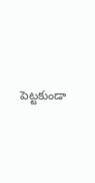పెట్టకుండా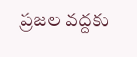ప్రజల వద్దకు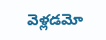వెళ్లడమో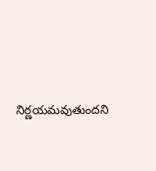నిర్ణయమవుతుందని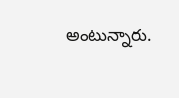అంటున్నారు.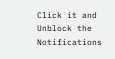Click it and Unblock the Notifications